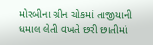મોરબીના ગ્રીન ચોકમાં તાજીયાની ધમાલ લેતી વખતે છરી છાતીમાં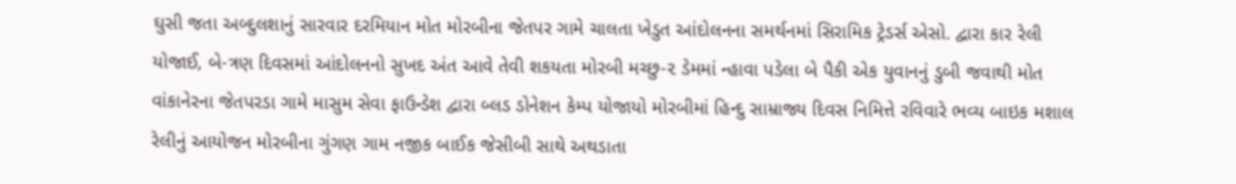ઘુસી જતા અબ્દુલશાનું સારવાર દરમિયાન મોત મોરબીના જેતપર ગામે ચાલતા ખેડુત આંદોલનના સમર્થનમાં સિરામિક ટ્રેડર્સ એસો. દ્વારા કાર રેલી યોજાઈ, બે-ત્રણ દિવસમાં આંદોલનનો સુખદ અંત આવે તેવી શકયતા મોરબી મચ્છુ-૨ ડેમમાં ન્હાવા પડેલા બે પૈકી એક યુવાનનું ડુબી જવાથી મોત વાંકાનેરના જેતપરડા ગામે માસુમ સેવા ફાઉન્ડેશ દ્વારા બ્લડ ડોનેશન કેમ્પ યોજાયો મોરબીમાં હિન્દુ સામ્રાજ્ય દિવસ નિમિત્તે રવિવારે ભવ્ય બાઇક મશાલ રેલીનું આયોજન મોરબીના ગુંગણ ગામ નજીક બાઈક જેસીબી સાથે અથડાતા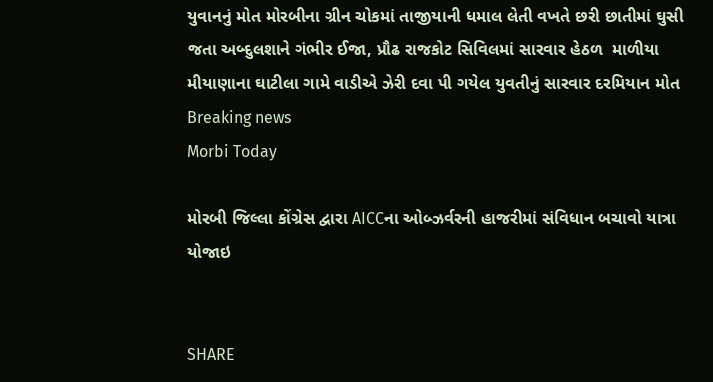યુવાનનું મોત મોરબીના ગ્રીન ચોકમાં તાજીયાની ધમાલ લેતી વખતે છરી છાતીમાં ઘુસી જતા અબ્દુલશાને ગંભીર ઈજા, પ્રૌઢ રાજકોટ સિવિલમાં સારવાર હેઠળ  માળીયા મીયાણાના ઘાટીલા ગામે વાડીએ ઝેરી દવા પી ગયેલ યુવતીનું સારવાર દરમિયાન મોત
Breaking news
Morbi Today

મોરબી જિલ્લા કોંગ્રેસ દ્વારા AICCના ઓબ્ઝર્વરની હાજરીમાં સંવિધાન બચાવો યાત્રા યોજાઇ


SHARE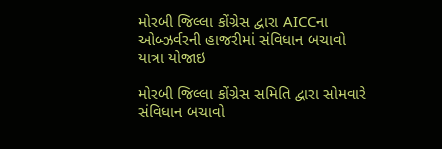મોરબી જિલ્લા કોંગ્રેસ દ્વારા AICCના ઓબ્ઝર્વરની હાજરીમાં સંવિધાન બચાવો યાત્રા યોજાઇ

મોરબી જિલ્લા કોંગ્રેસ સમિતિ દ્વારા સોમવારે સંવિધાન બચાવો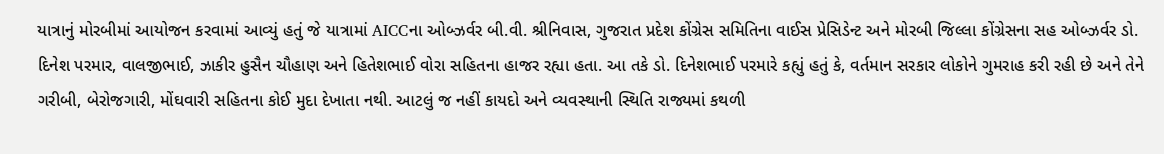યાત્રાનું મોરબીમાં આયોજન કરવામાં આવ્યું હતું જે યાત્રામાં AICCના ઓબ્ઝર્વર બી.વી. શ્રીનિવાસ, ગુજરાત પ્રદેશ કોંગ્રેસ સમિતિના વાઈસ પ્રેસિડેન્ટ અને મોરબી જિલ્લા કોંગ્રેસના સહ ઓબ્ઝર્વર ડો. દિનેશ પરમાર, વાલજીભાઈ, ઝાકીર હુસૈન ચૌહાણ અને હિતેશભાઈ વોરા સહિતના હાજર રહ્યા હતા. આ તકે ડો. દિનેશભાઈ પરમારે કહ્યું હતું કે, વર્તમાન સરકાર લોકોને ગુમરાહ કરી રહી છે અને તેને ગરીબી, બેરોજગારી, મોંઘવારી સહિતના કોઈ મુદા દેખાતા નથી. આટલું જ નહીં કાયદો અને વ્યવસ્થાની સ્થિતિ રાજ્યમાં કથળી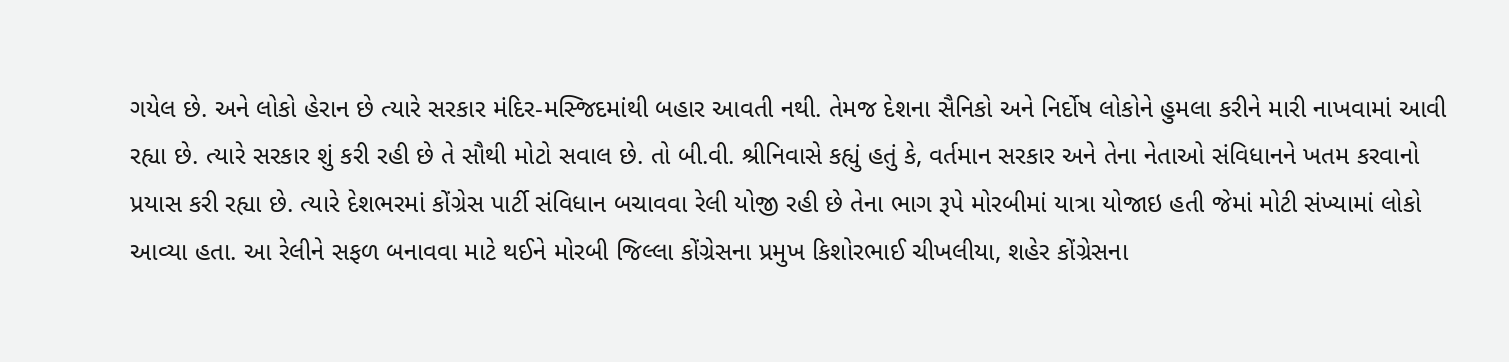ગયેલ છે. અને લોકો હેરાન છે ત્યારે સરકાર મંદિર-મસ્જિદમાંથી બહાર આવતી નથી. તેમજ દેશના સૈનિકો અને નિર્દોષ લોકોને હુમલા કરીને મારી નાખવામાં આવી રહ્યા છે. ત્યારે સરકાર શું કરી રહી છે તે સૌથી મોટો સવાલ છે. તો બી.વી. શ્રીનિવાસે કહ્યું હતું કે, વર્તમાન સરકાર અને તેના નેતાઓ સંવિધાનને ખતમ કરવાનો પ્રયાસ કરી રહ્યા છે. ત્યારે દેશભરમાં કોંગ્રેસ પાર્ટી સંવિધાન બચાવવા રેલી યોજી રહી છે તેના ભાગ રૂપે મોરબીમાં યાત્રા યોજાઇ હતી જેમાં મોટી સંખ્યામાં લોકો આવ્યા હતા. આ રેલીને સફળ બનાવવા માટે થઈને મોરબી જિલ્લા કોંગ્રેસના પ્રમુખ કિશોરભાઈ ચીખલીયા, શહેર કોંગ્રેસના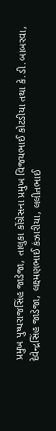પ્રમુખ પુષ્પરાજસિંહ જાડેજા, તાલુકા કોંગ્રેસના પ્રમુખ વિજયભાઈ કોટડીયા તથા કે.ડી.બાબરવા, દેવેન્દ્રસિંહ જાડેજા, લક્ષ્મણભાઈ કંઝારીયા, લલીતભાઈ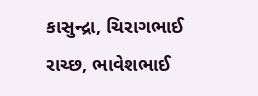કાસુન્દ્રા, ચિરાગભાઈ રાચ્છ, ભાવેશભાઈ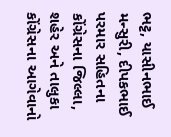ભટ્ટ, યાસીનભાઈ મન્સુરી, દીપકભાઈ પરમાર સહિતના કોંગ્રેસના જિલ્લા, શહેર અને તાલુકા કોંગ્રેસના આગેવાનો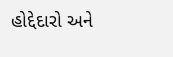હોદ્દેદારો અને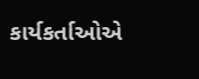કાર્યકર્તાઓએ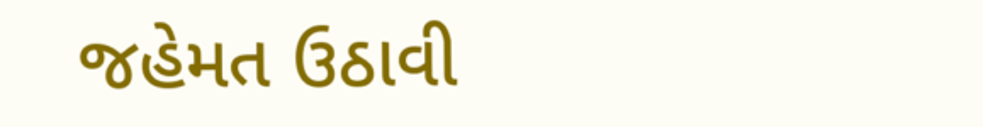જહેમત ઉઠાવી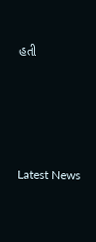હતી






Latest News